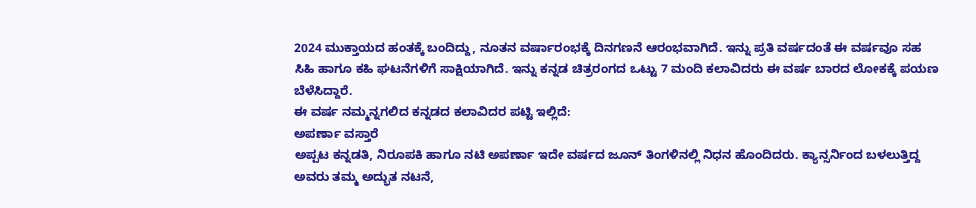2024 ಮುಕ್ತಾಯದ ಹಂತಕ್ಕೆ ಬಂದಿದ್ದು, ನೂತನ ವರ್ಷಾರಂಭಕ್ಕೆ ದಿನಗಣನೆ ಆರಂಭವಾಗಿದೆ. ಇನ್ನು ಪ್ರತಿ ವರ್ಷದಂತೆ ಈ ವರ್ಷವೂ ಸಹ ಸಿಹಿ ಹಾಗೂ ಕಹಿ ಘಟನೆಗಳಿಗೆ ಸಾಕ್ಷಿಯಾಗಿದೆ. ಇನ್ನು ಕನ್ನಡ ಚಿತ್ರರಂಗದ ಒಟ್ಟು 7 ಮಂದಿ ಕಲಾವಿದರು ಈ ವರ್ಷ ಬಾರದ ಲೋಕಕ್ಕೆ ಪಯಣ ಬೆಳೆಸಿದ್ದಾರೆ.
ಈ ವರ್ಷ ನಮ್ಮನ್ನಗಲಿದ ಕನ್ನಡದ ಕಲಾವಿದರ ಪಟ್ಟಿ ಇಲ್ಲಿದೆ:
ಅಪರ್ಣಾ ವಸ್ತಾರೆ
ಅಪ್ಪಟ ಕನ್ನಡತಿ, ನಿರೂಪಕಿ ಹಾಗೂ ನಟಿ ಅಪರ್ಣಾ ಇದೇ ವರ್ಷದ ಜೂನ್ ತಿಂಗಳಿನಲ್ಲಿ ನಿಧನ ಹೊಂದಿದರು. ಕ್ಯಾನ್ಸರ್ನಿಂದ ಬಳಲುತ್ತಿದ್ದ ಅವರು ತಮ್ಮ ಅದ್ಭುತ ನಟನೆ,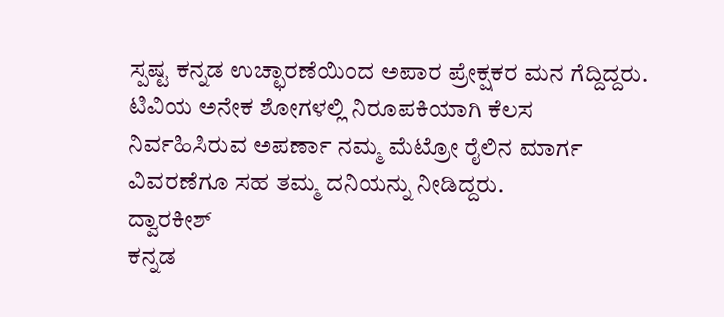ಸ್ಪಷ್ಟ ಕನ್ನಡ ಉಚ್ಛಾರಣೆಯಿಂದ ಅಪಾರ ಪ್ರೇಕ್ಷಕರ ಮನ ಗೆದ್ದಿದ್ದರು. ಟಿವಿಯ ಅನೇಕ ಶೋಗಳಲ್ಲಿ ನಿರೂಪಕಿಯಾಗಿ ಕೆಲಸ ನಿರ್ವಹಿಸಿರುವ ಅಪರ್ಣಾ ನಮ್ಮ ಮೆಟ್ರೋ ರೈಲಿನ ಮಾರ್ಗ ವಿವರಣೆಗೂ ಸಹ ತಮ್ಮ ದನಿಯನ್ನು ನೀಡಿದ್ದರು.
ದ್ವಾರಕೀಶ್
ಕನ್ನಡ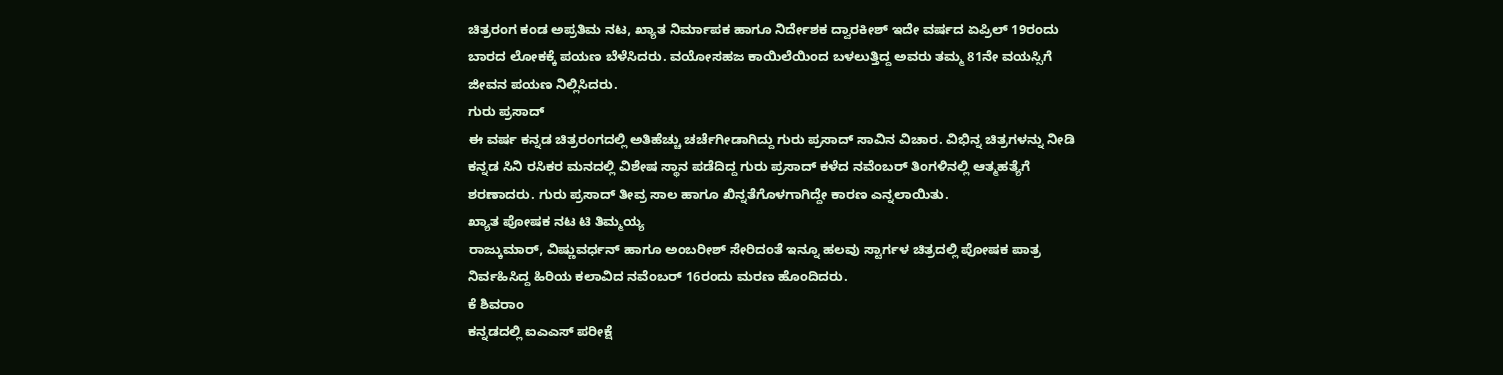ಚಿತ್ರರಂಗ ಕಂಡ ಅಪ್ರತಿಮ ನಟ, ಖ್ಯಾತ ನಿರ್ಮಾಪಕ ಹಾಗೂ ನಿರ್ದೇಶಕ ದ್ವಾರಕೀಶ್ ಇದೇ ವರ್ಷದ ಏಪ್ರಿಲ್ 19ರಂದು ಬಾರದ ಲೋಕಕ್ಕೆ ಪಯಣ ಬೆಳೆಸಿದರು. ವಯೋಸಹಜ ಕಾಯಿಲೆಯಿಂದ ಬಳಲುತ್ತಿದ್ದ ಅವರು ತಮ್ಮ 81ನೇ ವಯಸ್ಸಿಗೆ ಜೀವನ ಪಯಣ ನಿಲ್ಲಿಸಿದರು.
ಗುರು ಪ್ರಸಾದ್
ಈ ವರ್ಷ ಕನ್ನಡ ಚಿತ್ರರಂಗದಲ್ಲಿ ಅತಿಹೆಚ್ಚು ಚರ್ಚೆಗೀಡಾಗಿದ್ದು ಗುರು ಪ್ರಸಾದ್ ಸಾವಿನ ವಿಚಾರ. ವಿಭಿನ್ನ ಚಿತ್ರಗಳನ್ನು ನೀಡಿ ಕನ್ನಡ ಸಿನಿ ರಸಿಕರ ಮನದಲ್ಲಿ ವಿಶೇಷ ಸ್ಥಾನ ಪಡೆದಿದ್ದ ಗುರು ಪ್ರಸಾದ್ ಕಳೆದ ನವೆಂಬರ್ ತಿಂಗಳಿನಲ್ಲಿ ಆತ್ಮಹತ್ಯೆಗೆ ಶರಣಾದರು. ಗುರು ಪ್ರಸಾದ್ ತೀವ್ರ ಸಾಲ ಹಾಗೂ ಖಿನ್ನತೆಗೊಳಗಾಗಿದ್ದೇ ಕಾರಣ ಎನ್ನಲಾಯಿತು.
ಖ್ಯಾತ ಪೋಷಕ ನಟ ಟಿ ತಿಮ್ಮಯ್ಯ
ರಾಜ್ಕುಮಾರ್, ವಿಷ್ಣುವರ್ಧನ್ ಹಾಗೂ ಅಂಬರೀಶ್ ಸೇರಿದಂತೆ ಇನ್ನೂ ಹಲವು ಸ್ಟಾರ್ಗಳ ಚಿತ್ರದಲ್ಲಿ ಪೋಷಕ ಪಾತ್ರ ನಿರ್ವಹಿಸಿದ್ದ ಹಿರಿಯ ಕಲಾವಿದ ನವೆಂಬರ್ 16ರಂದು ಮರಣ ಹೊಂದಿದರು.
ಕೆ ಶಿವರಾಂ
ಕನ್ನಡದಲ್ಲಿ ಐಎಎಸ್ ಪರೀಕ್ಷೆ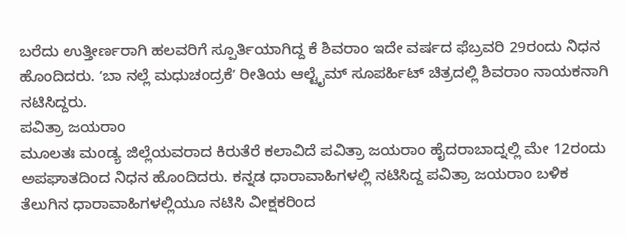ಬರೆದು ಉತ್ತೀರ್ಣರಾಗಿ ಹಲವರಿಗೆ ಸ್ಪೂರ್ತಿಯಾಗಿದ್ದ ಕೆ ಶಿವರಾಂ ಇದೇ ವರ್ಷದ ಫೆಬ್ರವರಿ 29ರಂದು ನಿಧನ ಹೊಂದಿದರು. ʼಬಾ ನಲ್ಲೆ ಮಧುಚಂದ್ರಕೆʼ ರೀತಿಯ ಆಲ್ಟೈಮ್ ಸೂಪರ್ಹಿಟ್ ಚಿತ್ರದಲ್ಲಿ ಶಿವರಾಂ ನಾಯಕನಾಗಿ ನಟಿಸಿದ್ದರು.
ಪವಿತ್ರಾ ಜಯರಾಂ
ಮೂಲತಃ ಮಂಡ್ಯ ಜಿಲ್ಲೆಯವರಾದ ಕಿರುತೆರೆ ಕಲಾವಿದೆ ಪವಿತ್ರಾ ಜಯರಾಂ ಹೈದರಾಬಾದ್ನಲ್ಲಿ ಮೇ 12ರಂದು ಅಪಘಾತದಿಂದ ನಿಧನ ಹೊಂದಿದರು. ಕನ್ನಡ ಧಾರಾವಾಹಿಗಳಲ್ಲಿ ನಟಿಸಿದ್ದ ಪವಿತ್ರಾ ಜಯರಾಂ ಬಳಿಕ ತೆಲುಗಿನ ಧಾರಾವಾಹಿಗಳಲ್ಲಿಯೂ ನಟಿಸಿ ವೀಕ್ಷಕರಿಂದ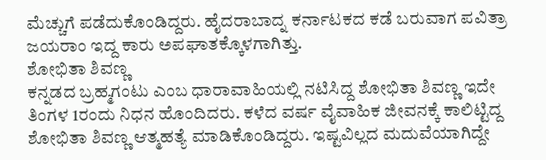ಮೆಚ್ಚುಗೆ ಪಡೆದುಕೊಂಡಿದ್ದರು. ಹೈದರಾಬಾದ್ನ ಕರ್ನಾಟಕದ ಕಡೆ ಬರುವಾಗ ಪವಿತ್ರಾ ಜಯರಾಂ ಇದ್ದ ಕಾರು ಅಪಘಾತಕ್ಕೊಳಗಾಗಿತ್ತು.
ಶೋಭಿತಾ ಶಿವಣ್ಣ
ಕನ್ನಡದ ಬ್ರಹ್ಮಗಂಟು ಎಂಬ ಧಾರಾವಾಹಿಯಲ್ಲಿ ನಟಿಸಿದ್ದ ಶೋಭಿತಾ ಶಿವಣ್ಣ ಇದೇ ತಿಂಗಳ 1ರಂದು ನಿಧನ ಹೊಂದಿದರು. ಕಳೆದ ವರ್ಷ ವೈವಾಹಿಕ ಜೀವನಕ್ಕೆ ಕಾಲಿಟ್ಟಿದ್ದ ಶೋಭಿತಾ ಶಿವಣ್ಣ ಆತ್ಮಹತ್ಯೆ ಮಾಡಿಕೊಂಡಿದ್ದರು. ಇಷ್ಟವಿಲ್ಲದ ಮದುವೆಯಾಗಿದ್ದೇ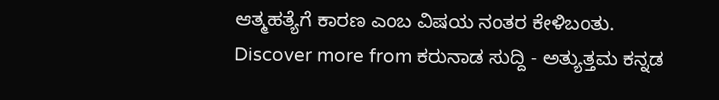ಆತ್ಮಹತ್ಯೆಗೆ ಕಾರಣ ಎಂಬ ವಿಷಯ ನಂತರ ಕೇಳಿಬಂತು.
Discover more from ಕರುನಾಡ ಸುದ್ದಿ - ಅತ್ಯುತ್ತಮ ಕನ್ನಡ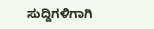ಸುದ್ದಿಗಳಿಗಾಗಿ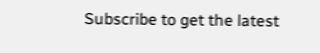Subscribe to get the latest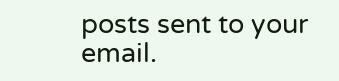posts sent to your email.